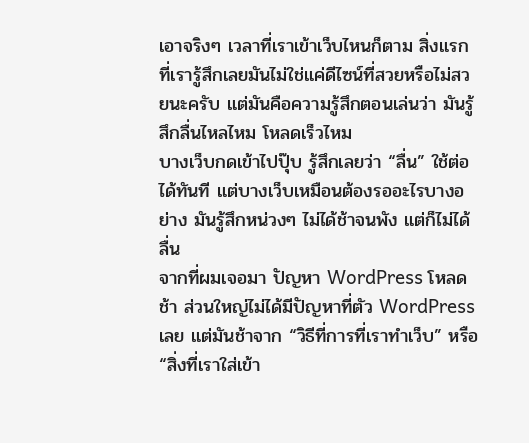เอาจริงๆ เวลาที่เราเข้าเว็บไหนก็ตาม สิ่งแรกที่เรารู้สึกเลยมันไม่ใช่แค่ดีไซน์ที่สวยหรือไม่สวยนะครับ แต่มันคือความรู้สึกตอนเล่นว่า มันรู้สึกลื่นไหลไหม โหลดเร็วไหม
บางเว็บกดเข้าไปปุ๊บ รู้สึกเลยว่า “ลื่น” ใช้ต่อได้ทันที แต่บางเว็บเหมือนต้องรออะไรบางอย่าง มันรู้สึกหน่วงๆ ไม่ได้ช้าจนพัง แต่ก็ไม่ได้ลื่น
จากที่ผมเจอมา ปัญหา WordPress โหลดช้า ส่วนใหญ่ไม่ได้มีปัญหาที่ตัว WordPress เลย แต่มันช้าจาก “วิธีที่การที่เราทำเว็บ” หรือ “สิ่งที่เราใส่เข้า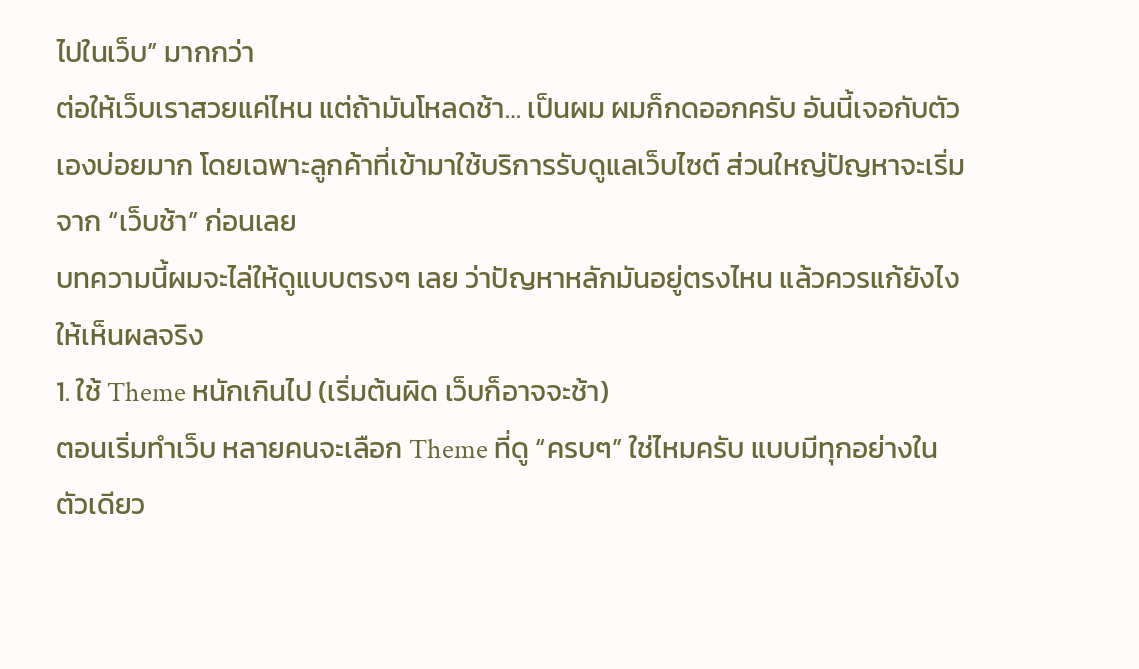ไปในเว็บ” มากกว่า
ต่อให้เว็บเราสวยแค่ไหน แต่ถ้ามันโหลดช้า… เป็นผม ผมก็กดออกครับ อันนี้เจอกับตัวเองบ่อยมาก โดยเฉพาะลูกค้าที่เข้ามาใช้บริการรับดูแลเว็บไซต์ ส่วนใหญ่ปัญหาจะเริ่มจาก “เว็บช้า” ก่อนเลย
บทความนี้ผมจะไล่ให้ดูแบบตรงๆ เลย ว่าปัญหาหลักมันอยู่ตรงไหน แล้วควรแก้ยังไงให้เห็นผลจริง
1. ใช้ Theme หนักเกินไป (เริ่มต้นผิด เว็บก็อาจจะช้า)
ตอนเริ่มทำเว็บ หลายคนจะเลือก Theme ที่ดู “ครบๆ” ใช่ไหมครับ แบบมีทุกอย่างในตัวเดียว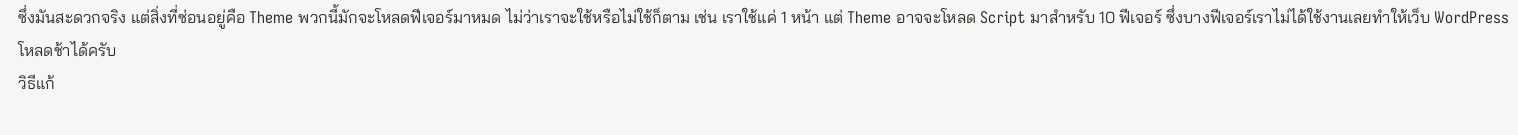ซึ่งมันสะดวกจริง แต่สิ่งที่ซ่อนอยู่คือ Theme พวกนี้มักจะโหลดฟีเจอร์มาหมด ไม่ว่าเราจะใช้หรือไม่ใช้ก็ตาม เช่น เราใช้แค่ 1 หน้า แต่ Theme อาจจะโหลด Script มาสำหรับ 10 ฟีเจอร์ ซึ่งบางฟีเจอร์เราไม่ได้ใช้งานเลยทำให้เว็บ WordPress โหลดช้าได้ครับ
วิธีแก้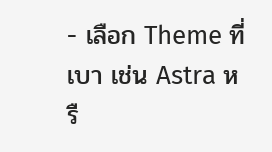- เลือก Theme ที่เบา เช่น Astra หรื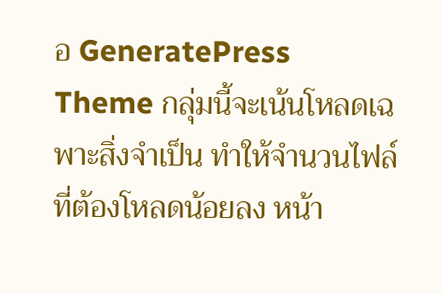อ GeneratePress
Theme กลุ่มนี้จะเน้นโหลดเฉพาะสิ่งจำเป็น ทำให้จำนวนไฟล์ที่ต้องโหลดน้อยลง หน้า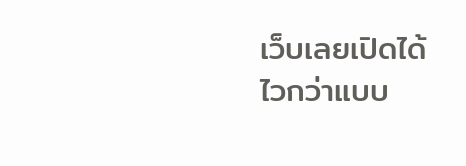เว็บเลยเปิดได้ไวกว่าแบบ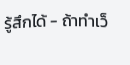รู้สึกได้ - ถ้าทำเว็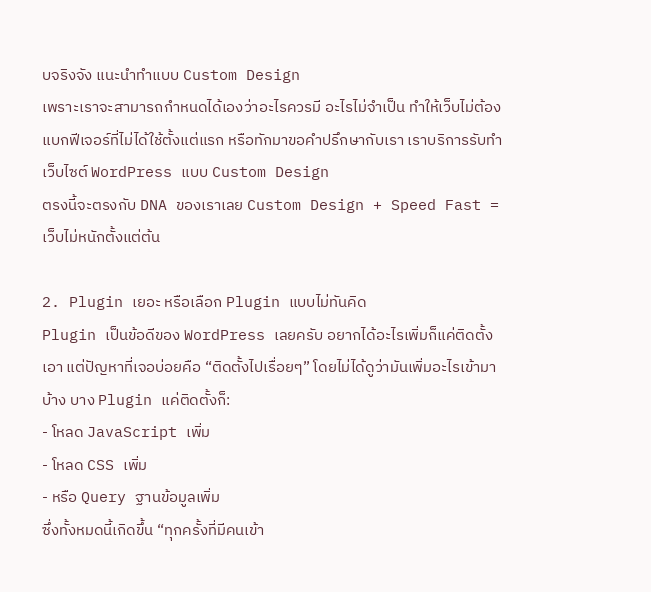บจริงจัง แนะนำทำแบบ Custom Design
เพราะเราจะสามารถกำหนดได้เองว่าอะไรควรมี อะไรไม่จำเป็น ทำให้เว็บไม่ต้องแบกฟีเจอร์ที่ไม่ได้ใช้ตั้งแต่แรก หรือทักมาขอคำปรึกษากับเรา เราบริการรับทำเว็บไซต์ WordPress แบบ Custom Design
ตรงนี้จะตรงกับ DNA ของเราเลย Custom Design + Speed Fast = เว็บไม่หนักตั้งแต่ต้น

2. Plugin เยอะ หรือเลือก Plugin แบบไม่ทันคิด
Plugin เป็นข้อดีของ WordPress เลยครับ อยากได้อะไรเพิ่มก็แค่ติดตั้งเอา แต่ปัญหาที่เจอบ่อยคือ “ติดตั้งไปเรื่อยๆ” โดยไม่ได้ดูว่ามันเพิ่มอะไรเข้ามาบ้าง บาง Plugin แค่ติดตั้งก็:
- โหลด JavaScript เพิ่ม
- โหลด CSS เพิ่ม
- หรือ Query ฐานข้อมูลเพิ่ม
ซึ่งทั้งหมดนี้เกิดขึ้น “ทุกครั้งที่มีคนเข้า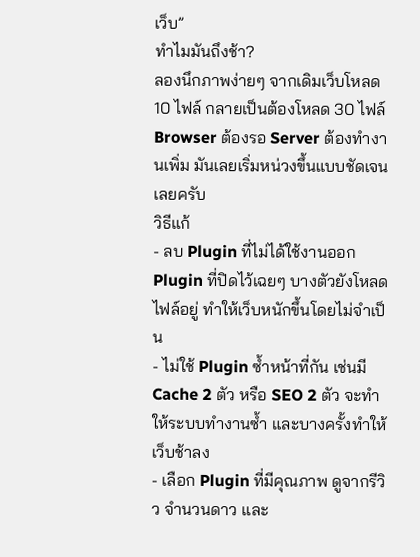เว็บ”
ทำไมมันถึงช้า?
ลองนึกภาพง่ายๆ จากเดิมเว็บโหลด 10 ไฟล์ กลายเป็นต้องโหลด 30 ไฟล์
Browser ต้องรอ Server ต้องทำงานเพิ่ม มันเลยเริ่มหน่วงขึ้นแบบชัดเจนเลยครับ
วิธีแก้
- ลบ Plugin ที่ไม่ได้ใช้งานออก Plugin ที่ปิดไว้เฉยๆ บางตัวยังโหลดไฟล์อยู่ ทำให้เว็บหนักขึ้นโดยไม่จำเป็น
- ไม่ใช้ Plugin ซ้ำหน้าที่กัน เช่นมี Cache 2 ตัว หรือ SEO 2 ตัว จะทำให้ระบบทำงานซ้ำ และบางครั้งทำให้เว็บช้าลง
- เลือก Plugin ที่มีคุณภาพ ดูจากรีวิว จำนวนดาว และ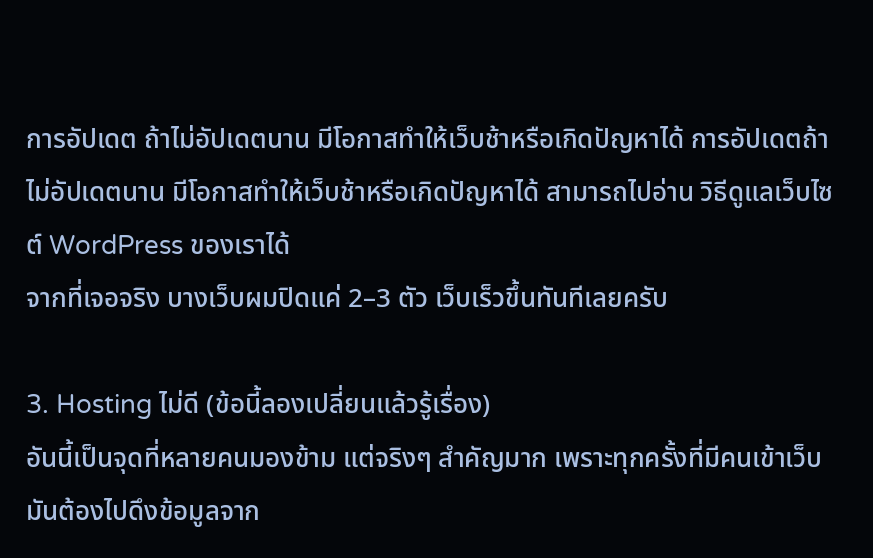การอัปเดต ถ้าไม่อัปเดตนาน มีโอกาสทำให้เว็บช้าหรือเกิดปัญหาได้ การอัปเดตถ้าไม่อัปเดตนาน มีโอกาสทำให้เว็บช้าหรือเกิดปัญหาได้ สามารถไปอ่าน วิธีดูแลเว็บไซต์ WordPress ของเราได้
จากที่เจอจริง บางเว็บผมปิดแค่ 2–3 ตัว เว็บเร็วขึ้นทันทีเลยครับ

3. Hosting ไม่ดี (ข้อนี้ลองเปลี่ยนแล้วรู้เรื่อง)
อันนี้เป็นจุดที่หลายคนมองข้าม แต่จริงๆ สำคัญมาก เพราะทุกครั้งที่มีคนเข้าเว็บ มันต้องไปดึงข้อมูลจาก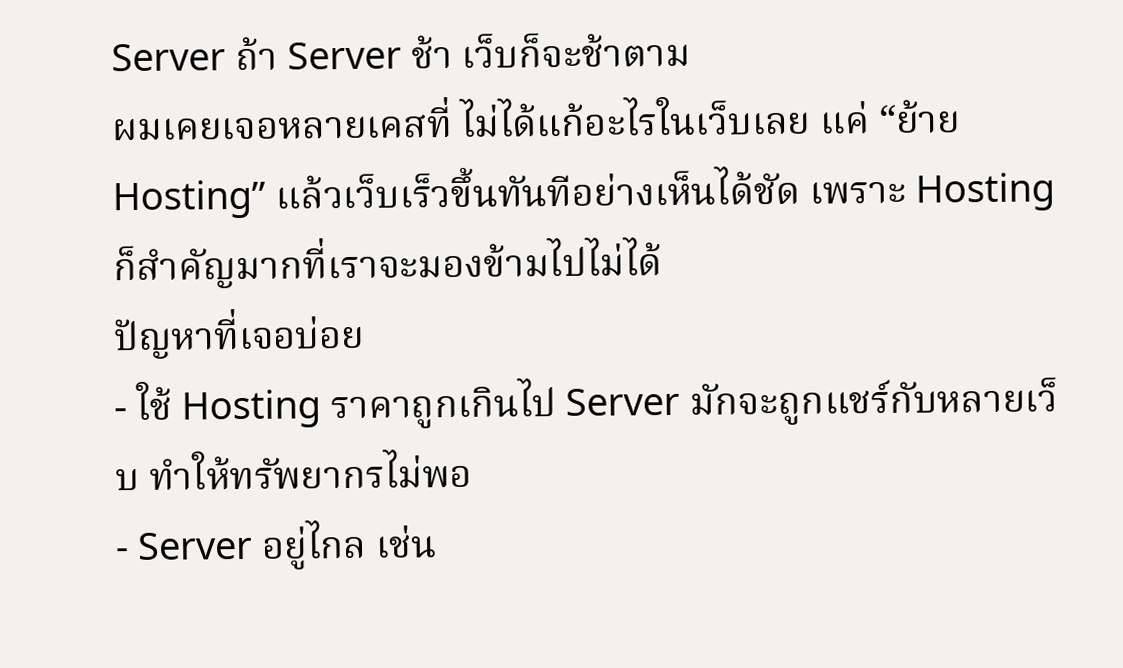Server ถ้า Server ช้า เว็บก็จะช้าตาม
ผมเคยเจอหลายเคสที่ ไม่ได้แก้อะไรในเว็บเลย แค่ “ย้าย Hosting” แล้วเว็บเร็วขึ้นทันทีอย่างเห็นได้ชัด เพราะ Hosting ก็สำคัญมากที่เราจะมองข้ามไปไม่ได้
ปัญหาที่เจอบ่อย
- ใช้ Hosting ราคาถูกเกินไป Server มักจะถูกแชร์กับหลายเว็บ ทำให้ทรัพยากรไม่พอ
- Server อยู่ไกล เช่น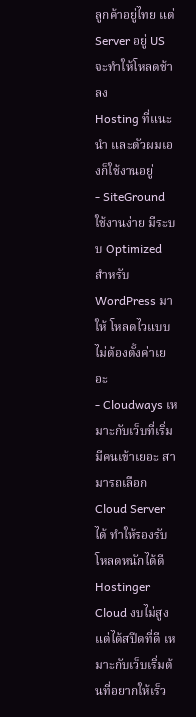ลูกค้าอยู่ไทย แต่ Server อยู่ US จะทำให้โหลดช้าลง
Hosting ที่แนะนำ และตัวผมเองก็ใช้งานอยู่
- SiteGround ใช้งานง่าย มีระบบ Optimized สำหรับ WordPress มาให้ โหลดไวแบบไม่ต้องตั้งค่าเยอะ
- Cloudways เหมาะกับเว็บที่เริ่มมีคนเข้าเยอะ สามารถเลือก Cloud Server ได้ ทำให้รองรับโหลดหนักได้ดี
Hostinger Cloud งบไม่สูง แต่ได้สปีดที่ดี เหมาะกับเว็บเริ่มต้นที่อยากให้เร็ว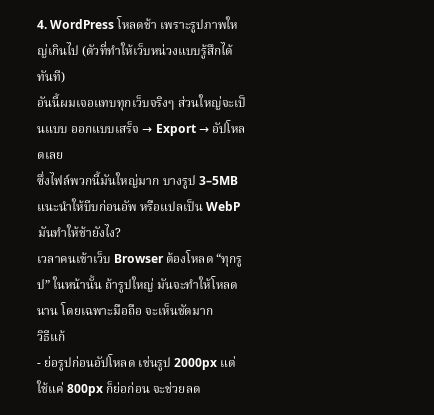4. WordPress โหลดช้า เพราะรูปภาพใหญ่เกินไป (ตัวที่ทำให้เว็บหน่วงแบบรู้สึกได้ทันที)
อันนี้ผมเจอแทบทุกเว็บจริงๆ ส่วนใหญ่จะเป็นแบบ ออกแบบเสร็จ → Export → อัปโหลดเลย
ซึ่งไฟล์พวกนี้มันใหญ่มาก บางรูป 3–5MB แนะนำให้บีบก่อนอัพ หรือแปลเป็น WebP
มันทำให้ช้ายังไง?
เวลาคนเข้าเว็บ Browser ต้องโหลด “ทุกรูป” ในหน้านั้น ถ้ารูปใหญ่ มันจะทำให้โหลดนาน โดยเฉพาะมือถือ จะเห็นชัดมาก
วิธีแก้
- ย่อรูปก่อนอัปโหลด เช่นรูป 2000px แต่ใช้แค่ 800px ก็ย่อก่อน จะช่วยลด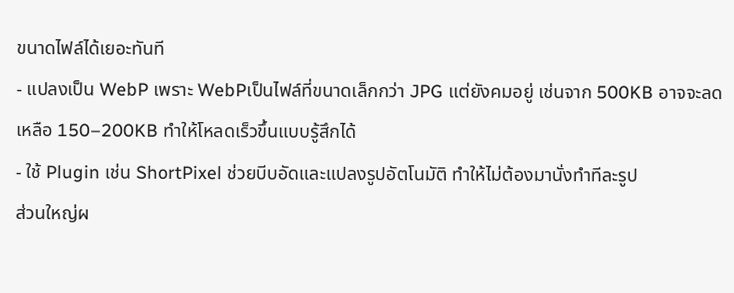ขนาดไฟล์ได้เยอะทันที
- แปลงเป็น WebP เพราะ WebPเป็นไฟล์ที่ขนาดเล็กกว่า JPG แต่ยังคมอยู่ เช่นจาก 500KB อาจจะลดเหลือ 150–200KB ทำให้โหลดเร็วขึ้นแบบรู้สึกได้
- ใช้ Plugin เช่น ShortPixel ช่วยบีบอัดและแปลงรูปอัตโนมัติ ทำให้ไม่ต้องมานั่งทำทีละรูป
ส่วนใหญ่ผ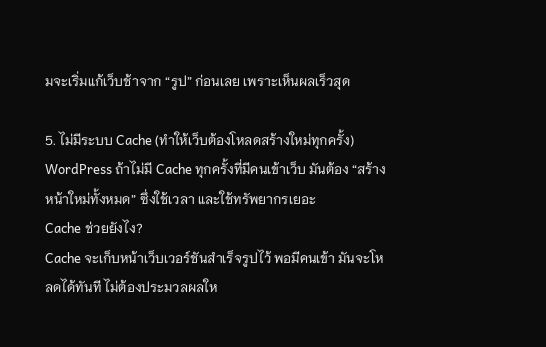มจะเริ่มแก้เว็บช้าจาก “รูป” ก่อนเลย เพราะเห็นผลเร็วสุด

5. ไม่มีระบบ Cache (ทำให้เว็บต้องโหลดสร้างใหม่ทุกครั้ง)
WordPress ถ้าไม่มี Cache ทุกครั้งที่มีคนเข้าเว็บ มันต้อง “สร้างหน้าใหม่ทั้งหมด” ซึ่งใช้เวลา และใช้ทรัพยากรเยอะ
Cache ช่วยยังไง?
Cache จะเก็บหน้าเว็บเวอร์ชันสำเร็จรูปไว้ พอมีคนเข้า มันจะโหลดได้ทันที ไม่ต้องประมวลผลให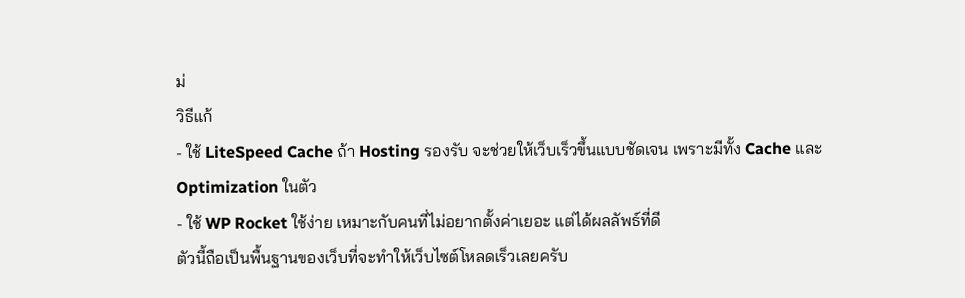ม่
วิธีแก้
- ใช้ LiteSpeed Cache ถ้า Hosting รองรับ จะช่วยให้เว็บเร็วขึ้นแบบชัดเจน เพราะมีทั้ง Cache และ Optimization ในตัว
- ใช้ WP Rocket ใช้ง่าย เหมาะกับคนที่ไม่อยากตั้งค่าเยอะ แต่ได้ผลลัพธ์ที่ดี
ตัวนี้ถือเป็นพื้นฐานของเว็บที่จะทำให้เว็บไซต์โหลดเร็วเลยครับ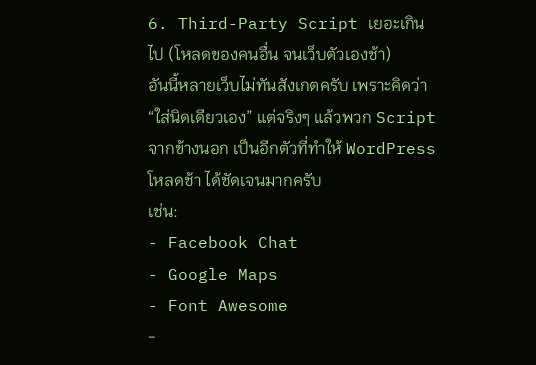6. Third-Party Script เยอะเกินไป (โหลดของคนอื่น จนเว็บตัวเองช้า)
อันนี้หลายเว็บไม่ทันสังเกตครับ เพราะคิดว่า “ใส่นิดเดียวเอง” แต่จริงๆ แล้วพวก Script จากข้างนอก เป็นอีกตัวที่ทำให้ WordPress โหลดช้า ได้ชัดเจนมากครับ
เช่น:
- Facebook Chat
- Google Maps
- Font Awesome
-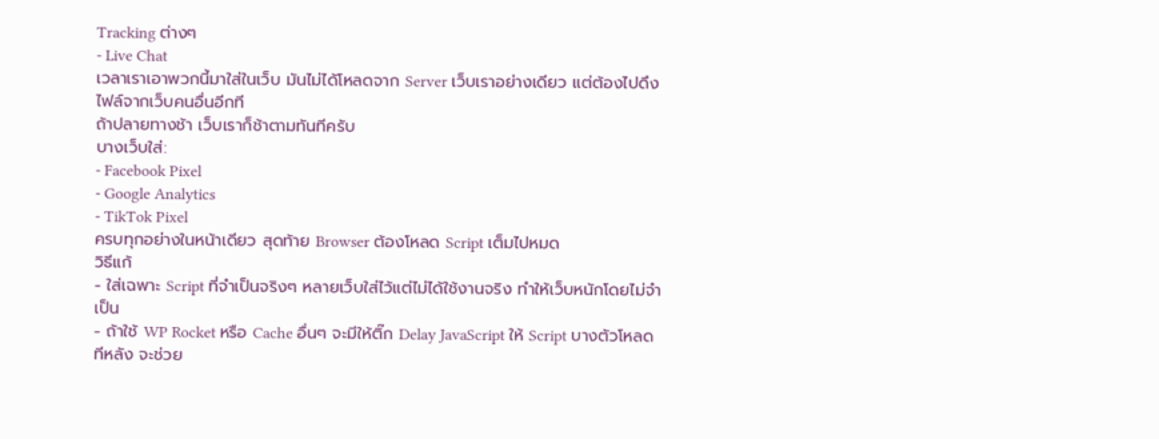Tracking ต่างๆ
- Live Chat
เวลาเราเอาพวกนี้มาใส่ในเว็บ มันไม่ได้โหลดจาก Server เว็บเราอย่างเดียว แต่ต้องไปดึงไฟล์จากเว็บคนอื่นอีกที
ถ้าปลายทางช้า เว็บเราก็ช้าตามทันทีครับ
บางเว็บใส่:
- Facebook Pixel
- Google Analytics
- TikTok Pixel
ครบทุกอย่างในหน้าเดียว สุดท้าย Browser ต้องโหลด Script เต็มไปหมด
วิธีแก้
- ใส่เฉพาะ Script ที่จำเป็นจริงๆ หลายเว็บใส่ไว้แต่ไม่ได้ใช้งานจริง ทำให้เว็บหนักโดยไม่จำเป็น
- ถ้าใช้ WP Rocket หรือ Cache อื่นๆ จะมีให้ติ๊ก Delay JavaScript ให้ Script บางตัวโหลดทีหลัง จะช่วย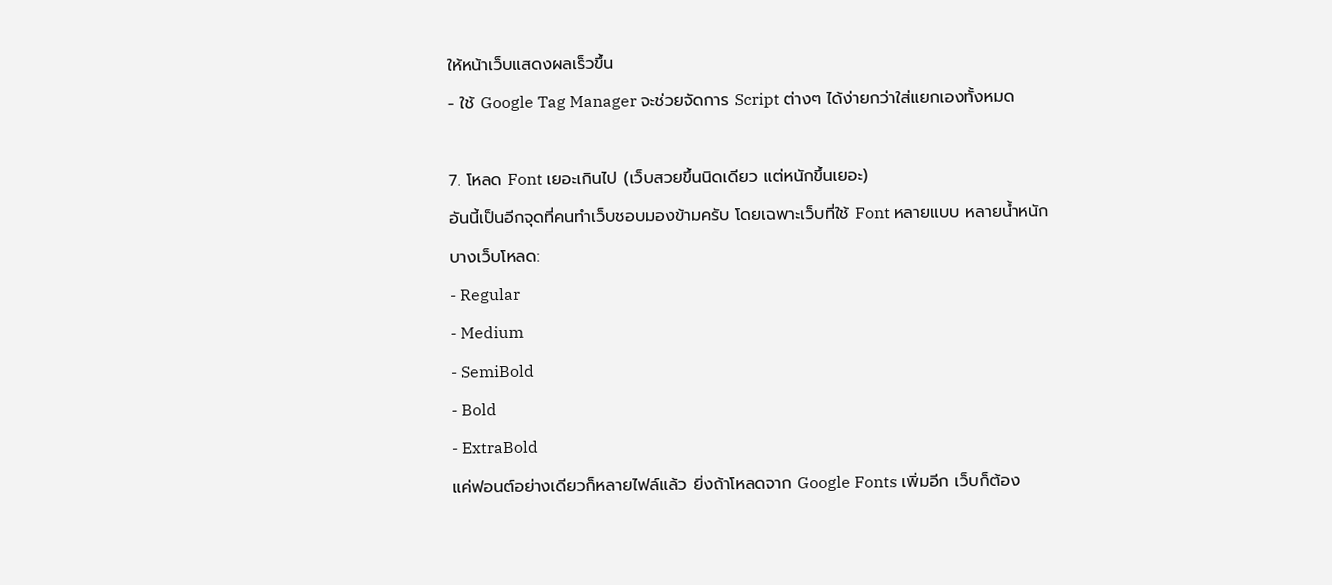ให้หน้าเว็บแสดงผลเร็วขึ้น
- ใช้ Google Tag Manager จะช่วยจัดการ Script ต่างๆ ได้ง่ายกว่าใส่แยกเองทั้งหมด

7. โหลด Font เยอะเกินไป (เว็บสวยขึ้นนิดเดียว แต่หนักขึ้นเยอะ)
อันนี้เป็นอีกจุดที่คนทำเว็บชอบมองข้ามครับ โดยเฉพาะเว็บที่ใช้ Font หลายแบบ หลายน้ำหนัก
บางเว็บโหลด:
- Regular
- Medium
- SemiBold
- Bold
- ExtraBold
แค่ฟอนต์อย่างเดียวก็หลายไฟล์แล้ว ยิ่งถ้าโหลดจาก Google Fonts เพิ่มอีก เว็บก็ต้อง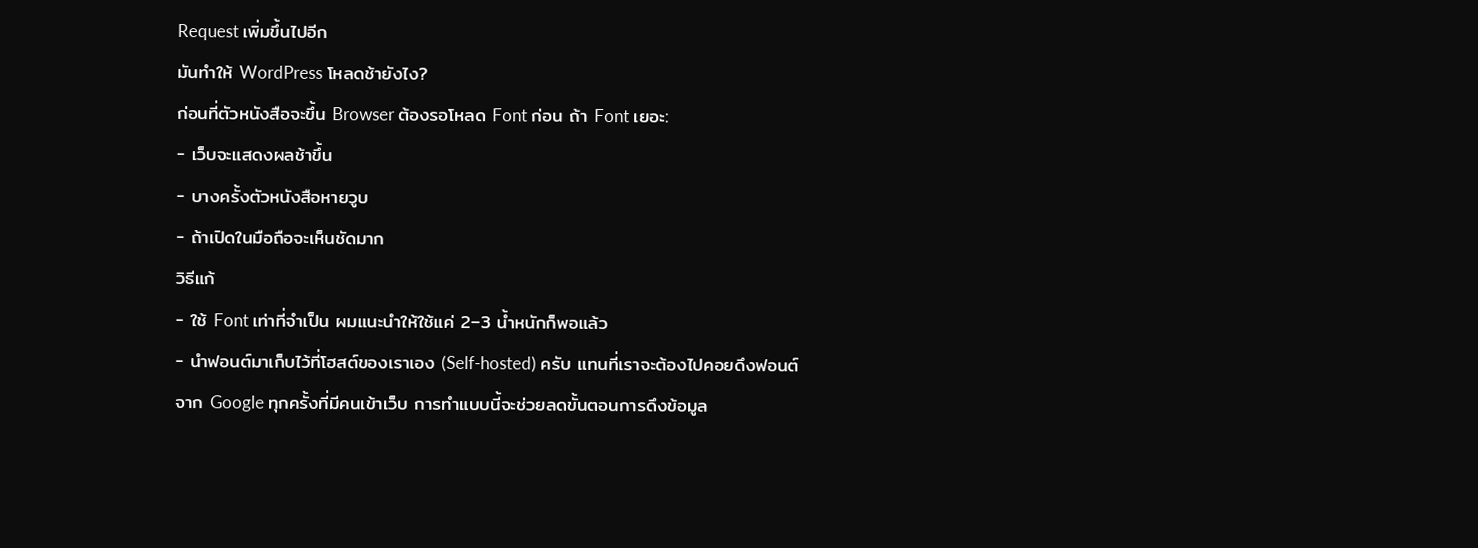Request เพิ่มขึ้นไปอีก
มันทำให้ WordPress โหลดช้ายังไง?
ก่อนที่ตัวหนังสือจะขึ้น Browser ต้องรอโหลด Font ก่อน ถ้า Font เยอะ:
- เว็บจะแสดงผลช้าขึ้น
- บางครั้งตัวหนังสือหายวูบ
- ถ้าเปิดในมือถือจะเห็นชัดมาก
วิธีแก้
- ใช้ Font เท่าที่จำเป็น ผมแนะนำให้ใช้แค่ 2–3 น้ำหนักก็พอแล้ว
- นำฟอนต์มาเก็บไว้ที่โฮสต์ของเราเอง (Self-hosted) ครับ แทนที่เราจะต้องไปคอยดึงฟอนต์จาก Google ทุกครั้งที่มีคนเข้าเว็บ การทำแบบนี้จะช่วยลดขั้นตอนการดึงข้อมูล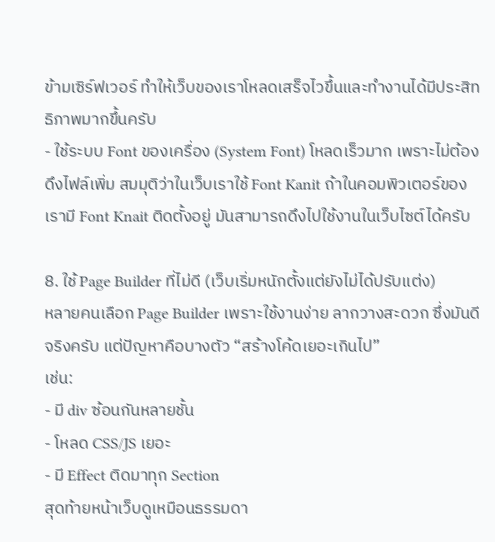ข้ามเซิร์ฟเวอร์ ทำให้เว็บของเราโหลดเสร็จไวขึ้นและทำงานได้มีประสิทธิภาพมากขึ้นครับ
- ใช้ระบบ Font ของเครื่อง (System Font) โหลดเร็วมาก เพราะไม่ต้องดึงไฟล์เพิ่ม สมมุติว่าในเว็บเราใช้ Font Kanit ถ้าในคอมพิวเตอร์ของเรามี Font Knait ติดตั้งอยู่ มันสามารถดึงไปใช้งานในเว็บไซต์ได้ครับ

8. ใช้ Page Builder ที่ไม่ดี (เว็บเริ่มหนักตั้งแต่ยังไม่ได้ปรับแต่ง)
หลายคนเลือก Page Builder เพราะใช้งานง่าย ลากวางสะดวก ซึ่งมันดีจริงครับ แต่ปัญหาคือบางตัว “สร้างโค้ดเยอะเกินไป”
เช่น:
- มี div ซ้อนกันหลายชั้น
- โหลด CSS/JS เยอะ
- มี Effect ติดมาทุก Section
สุดท้ายหน้าเว็บดูเหมือนธรรมดา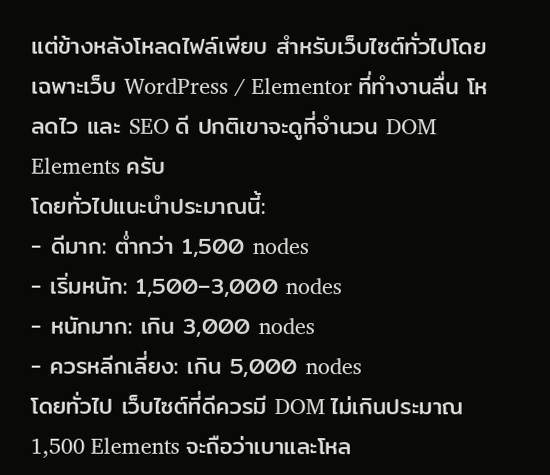แต่ข้างหลังโหลดไฟล์เพียบ สำหรับเว็บไซต์ทั่วไปโดยเฉพาะเว็บ WordPress / Elementor ที่ทำงานลื่น โหลดไว และ SEO ดี ปกติเขาจะดูที่จำนวน DOM Elements ครับ
โดยทั่วไปแนะนำประมาณนี้:
- ดีมาก: ต่ำกว่า 1,500 nodes
- เริ่มหนัก: 1,500–3,000 nodes
- หนักมาก: เกิน 3,000 nodes
- ควรหลีกเลี่ยง: เกิน 5,000 nodes
โดยทั่วไป เว็บไซต์ที่ดีควรมี DOM ไม่เกินประมาณ 1,500 Elements จะถือว่าเบาและโหล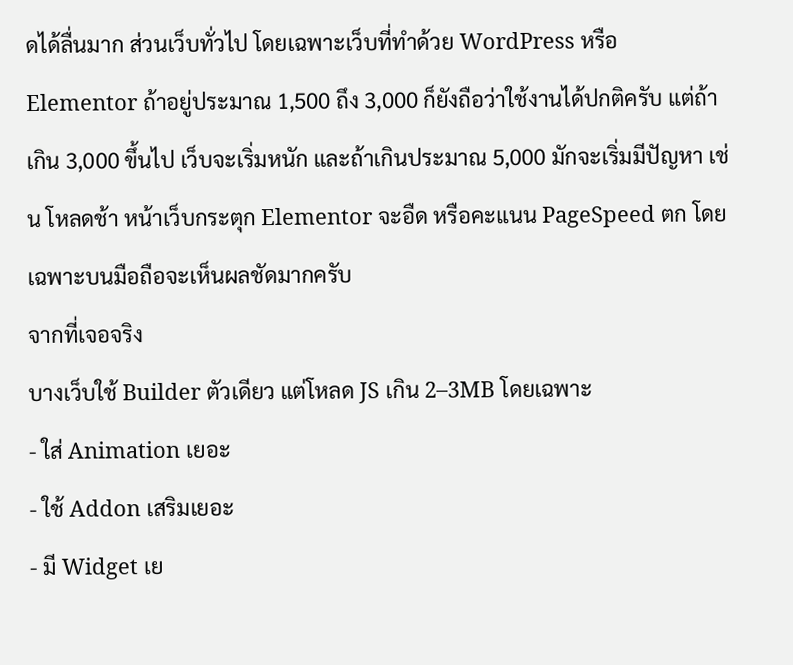ดได้ลื่นมาก ส่วนเว็บทั่วไป โดยเฉพาะเว็บที่ทำด้วย WordPress หรือ Elementor ถ้าอยู่ประมาณ 1,500 ถึง 3,000 ก็ยังถือว่าใช้งานได้ปกติครับ แต่ถ้าเกิน 3,000 ขึ้นไป เว็บจะเริ่มหนัก และถ้าเกินประมาณ 5,000 มักจะเริ่มมีปัญหา เช่น โหลดช้า หน้าเว็บกระตุก Elementor จะอืด หรือคะแนน PageSpeed ตก โดยเฉพาะบนมือถือจะเห็นผลชัดมากครับ
จากที่เจอจริง
บางเว็บใช้ Builder ตัวเดียว แต่โหลด JS เกิน 2–3MB โดยเฉพาะ
- ใส่ Animation เยอะ
- ใช้ Addon เสริมเยอะ
- มี Widget เย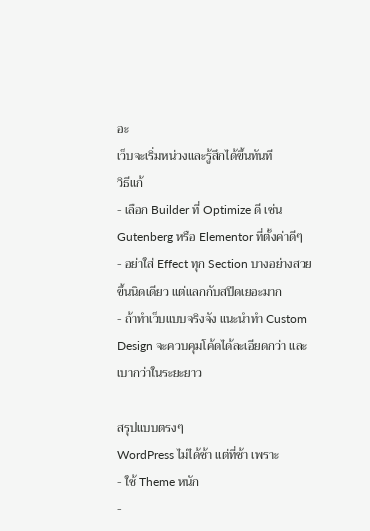อะ
เว็บจะเริ่มหน่วงและรู้สึกได้ขึ้นทันที
วิธีแก้
- เลือก Builder ที่ Optimize ดี เช่น Gutenberg หรือ Elementor ที่ตั้งค่าดีๆ
- อย่าใส่ Effect ทุก Section บางอย่างสวยขึ้นนิดเดียว แต่แลกกับสปีดเยอะมาก
- ถ้าทำเว็บแบบจริงจัง แนะนำทำ Custom Design จะควบคุมโค้ดได้ละเอียดกว่า และเบากว่าในระยะยาว

สรุปแบบตรงๆ
WordPress ไม่ได้ช้า แต่ที่ช้า เพราะ
- ใช้ Theme หนัก
-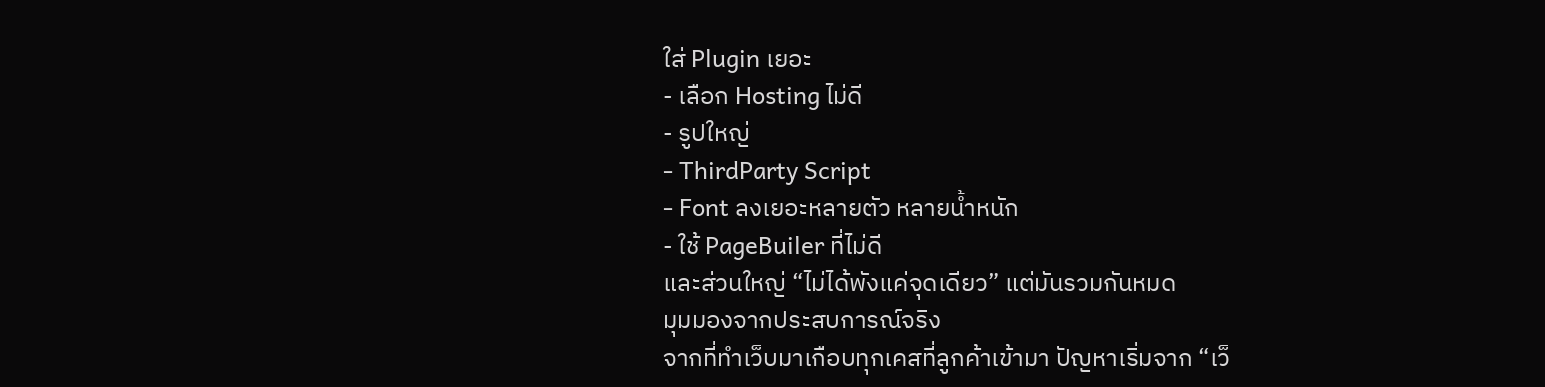ใส่ Plugin เยอะ
- เลือก Hosting ไม่ดี
- รูปใหญ่
- ThirdParty Script
- Font ลงเยอะหลายตัว หลายน้ำหนัก
- ใช้ PageBuiler ที่ไม่ดี
และส่วนใหญ่ “ไม่ได้พังแค่จุดเดียว” แต่มันรวมกันหมด
มุมมองจากประสบการณ์จริง
จากที่ทำเว็บมาเกือบทุกเคสที่ลูกค้าเข้ามา ปัญหาเริ่มจาก “เว็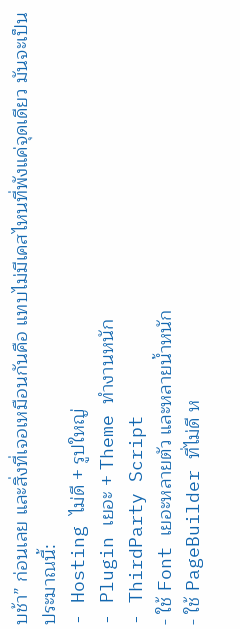บช้า” ก่อนเลย และสิ่งที่เจอเหมือนกันคือ แทบไม่มีเคสไหนที่พังแค่จุดเดียว มันจะเป็นประมาณนี้:
- Hosting ไม่ดี + รูปใหญ่
- Plugin เยอะ + Theme ทำงานหนัก
- ThirdParty Script
- ใช้ Font เยอะหลายตัว และหลายน้ำหนัก
- ใช้ PageBuilder ที่ไม่ดี ห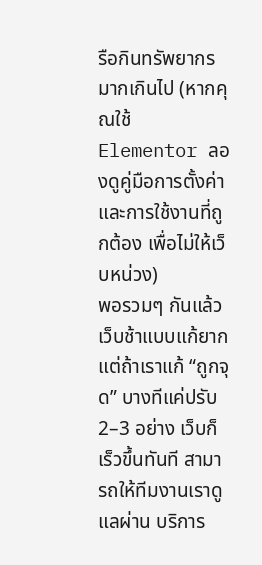รือกินทรัพยากรมากเกินไป (หากคุณใช้ Elementor ลองดูคู่มือการตั้งค่าและการใช้งานที่ถูกต้อง เพื่อไม่ให้เว็บหน่วง)
พอรวมๆ กันแล้ว เว็บช้าแบบแก้ยาก แต่ถ้าเราแก้ “ถูกจุด” บางทีแค่ปรับ 2–3 อย่าง เว็บก็เร็วขึ้นทันที สามารถให้ทีมงานเราดูแลผ่าน บริการ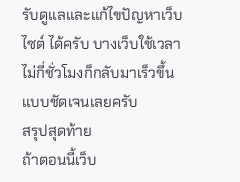รับดูแลและแก้ไขปัญหาเว็บไซต์ ได้ครับ บางเว็บใช้เวลาไม่กี่ชั่วโมงก็กลับมาเร็วขึ้นแบบชัดเจนเลยครับ
สรุปสุดท้าย
ถ้าตอนนี้เว็บ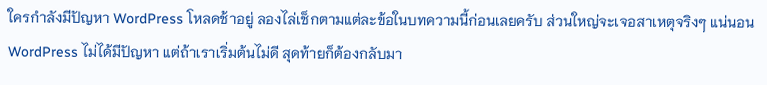ใครกำลังมีปัญหา WordPress โหลดช้าอยู่ ลองไล่เช็กตามแต่ละข้อในบทความนี้ก่อนเลยครับ ส่วนใหญ่จะเจอสาเหตุจริงๆ แน่นอน WordPress ไม่ได้มีปัญหา แต่ถ้าเราเริ่มต้นไม่ดี สุดท้ายก็ต้องกลับมา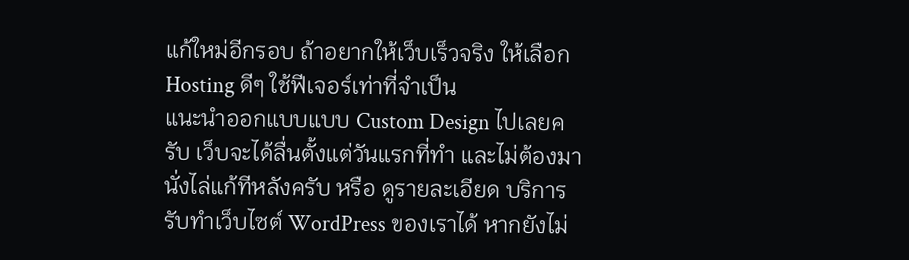แก้ใหม่อีกรอบ ถ้าอยากให้เว็บเร็วจริง ให้เลือก Hosting ดีๆ ใช้ฟีเจอร์เท่าที่จำเป็น
แนะนำออกแบบแบบ Custom Design ไปเลยครับ เว็บจะได้ลื่นตั้งแต่วันแรกที่ทำ และไม่ต้องมานั่งไล่แก้ทีหลังครับ หรือ ดูรายละเอียด บริการรับทำเว็บไซต์ WordPress ของเราได้ หากยังไม่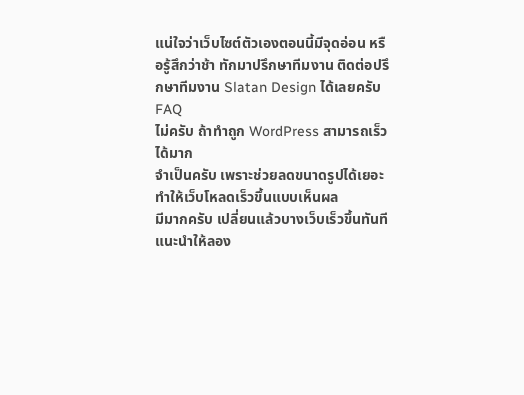แน่ใจว่าเว็บไซต์ตัวเองตอนนี้มีจุดอ่อน หรือรู้สึกว่าช้า ทักมาปรึกษาทีมงาน ติดต่อปรึกษาทีมงาน Slatan Design ได้เลยครับ
FAQ
ไม่ครับ ถ้าทำถูก WordPress สามารถเร็วได้มาก
จำเป็นครับ เพราะช่วยลดขนาดรูปได้เยอะ ทำให้เว็บโหลดเร็วขึ้นแบบเห็นผล
มีมากครับ เปลี่ยนแล้วบางเว็บเร็วขึ้นทันที แนะนำให้ลอง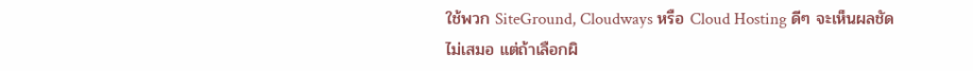ใช้พวก SiteGround, Cloudways หรือ Cloud Hosting ดีๆ จะเห็นผลชัด
ไม่เสมอ แต่ถ้าเลือกผิ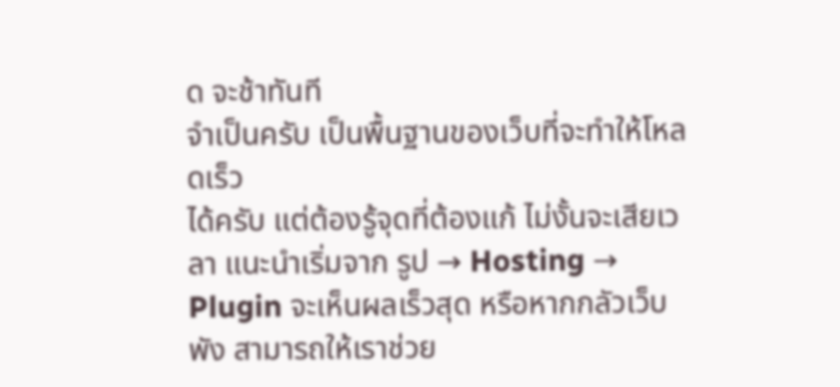ด จะช้าทันที
จำเป็นครับ เป็นพื้นฐานของเว็บที่จะทำให้โหลดเร็ว
ได้ครับ แต่ต้องรู้จุดที่ต้องแก้ ไม่งั้นจะเสียเวลา แนะนำเริ่มจาก รูป → Hosting → Plugin จะเห็นผลเร็วสุด หรือหากกลัวเว็บพัง สามารถให้เราช่วย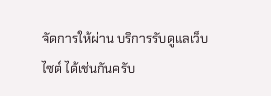จัดการให้ผ่าน บริการรับดูแลเว็บไซต์ ได้เช่นกันครับ